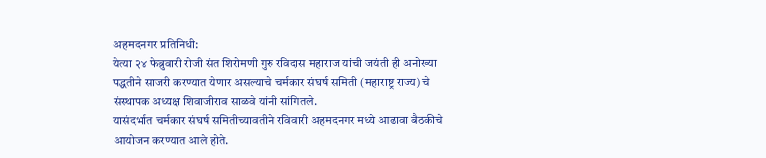अहमदनगर प्रतिनिधी:
येत्या २४ फेब्रुवारी रोजी संत शिरोमणी गुरु रविदास महाराज यांची जयंती ही अनोख्या पद्धतीने साजरी करण्यात येणार असल्याचे चर्मकार संघर्ष समिती (महाराष्ट्र राज्य) चे संस्थापक अध्यक्ष शिवाजीराव साळवे यांनी सांगितले.
यासंदर्भात चर्मकार संघर्ष समितीच्यावतीने रविवारी अहमदनगर मध्ये आढावा बैठकीचे आयोजन करण्यात आले होते.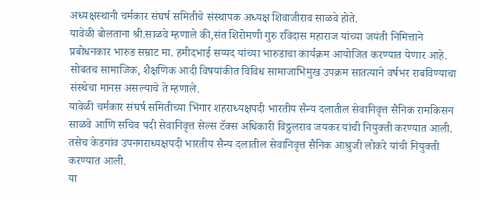अध्यक्षस्थानी चर्मकार संघर्ष समितीचे संस्थापक अध्यक्ष शिवाजीराव साळवे होते.
यावेळी बोलताना श्री.साळवे म्हणाले की,संत शिरोमणी गुरु रविदास महाराज यांच्या जयंती निमित्ताने प्रबोधनकार भारुड सम्राट मा. हमीदभाई सय्यद यांच्या भारुडाचा कार्यक्रम आयोजित करण्यात येणार आहे.
सोबतच सामाजिक, शैक्षणिक आदी विषयांकीत विविध सामाजाभिमुख उपक्रम सातत्याने वर्षभर राबविण्याचा संस्थेचा मानस असल्याचे ते म्हणाले.
यावेळी चर्मकार संघर्ष समितीच्या भिंगार शहराध्यक्षपदी भारतीय सैन्य दलातील सेवानिवृत्त सैनिक रामकिसन साळवे आणि सचिव पदी सेवानिवृत्त सेल्स टॅक्स अधिकारी विठ्ठलराव जयकर यांची नियुक्ती करण्यात आली. तसेच केडगांव उपनगराध्यक्षपदी भारतीय सैन्य दलातील सेवानिवृत्त सैनिक आश्रुजी लोकरे यांची नियुक्ती करण्यात आली.
या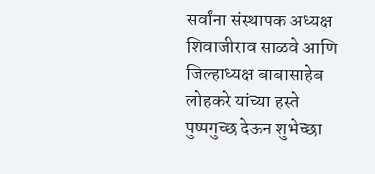सर्वांना संस्थापक अध्यक्ष शिवाजीराव साळवे आणि जिल्हाध्यक्ष बाबासाहेब लोहकरे यांच्या हस्ते पुष्पगुच्छ देऊन शुभेच्छा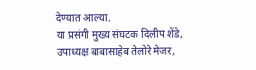देण्यात आल्या.
या प्रसंगी मुख्य संघटक दिलीप शेंडे, उपाध्यक्ष बाबासाहेब तेलोरे मेजर,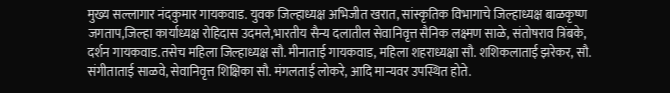मुख्य सल्लागार नंदकुमार गायकवाड. युवक जिल्हाध्यक्ष अभिजीत खरात, सांस्कृतिक विभागाचे जिल्हाध्यक्ष बाळकृष्ण जगताप,जिल्हा कार्याध्यक्ष रोहिदास उदमले,भारतीय सैन्य दलातील सेवानिवृत्त सैनिक लक्ष्मण साळे, संतोषराव त्रिंबके, दर्शन गायकवाड.तसेच महिला जिल्हाध्यक्ष सौ. मीनाताई गायकवाड, महिला शहराध्यक्षा सौ. शशिकलाताई झरेकर, सौ. संगीताताई साळवे, सेवानिवृत्त शिक्षिका सौ. मंगलताई लोकरे, आदि मान्यवर उपस्थित होते.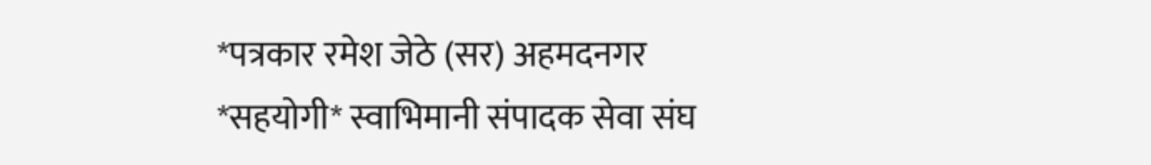*पत्रकार रमेश जेठे (सर) अहमदनगर
*सहयोगी* स्वाभिमानी संपादक सेवा संघ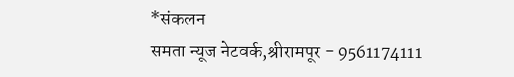*संकलन
समता न्यूज नेटवर्क,श्रीरामपूर - 9561174111